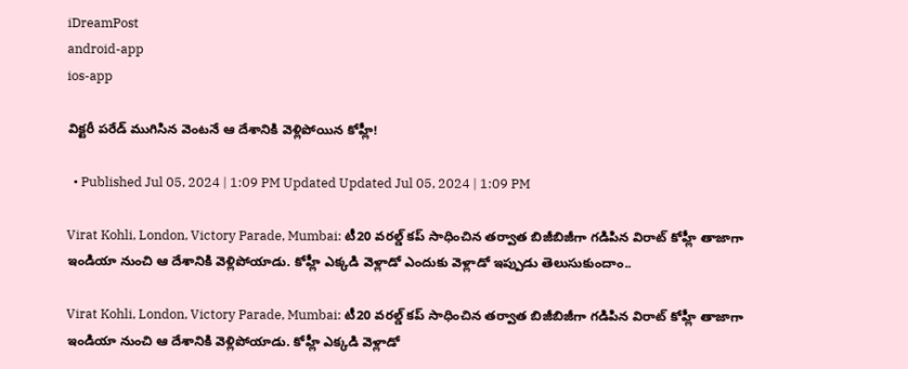iDreamPost
android-app
ios-app

విక్టరీ పరేడ్‌ ముగిసిన వెంటనే ఆ దేశానికి వెళ్లిపోయిన కోహ్లీ!

  • Published Jul 05, 2024 | 1:09 PM Updated Updated Jul 05, 2024 | 1:09 PM

Virat Kohli, London, Victory Parade, Mumbai: టీ20 వరల్డ్‌ కప్‌ సాధించిన తర్వాత బిజీబిజీగా గడిపిన విరాట్‌ కోహ్లీ తాజాగా ఇండియా నుంచి ఆ దేశానికి వెళ్లిపోయాడు. కోహ్లీ ఎక్కడి వెళ్లాడో ఎందుకు వెళ్లాడో ఇప్పుడు తెలుసుకుందాం..

Virat Kohli, London, Victory Parade, Mumbai: టీ20 వరల్డ్‌ కప్‌ సాధించిన తర్వాత బిజీబిజీగా గడిపిన విరాట్‌ కోహ్లీ తాజాగా ఇండియా నుంచి ఆ దేశానికి వెళ్లిపోయాడు. కోహ్లీ ఎక్కడి వెళ్లాడో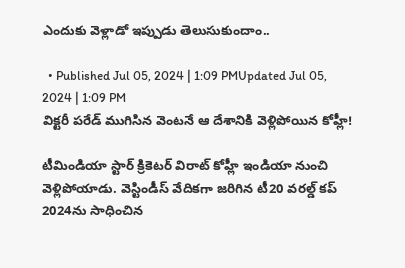ఎందుకు వెళ్లాడో ఇప్పుడు తెలుసుకుందాం..

  • Published Jul 05, 2024 | 1:09 PMUpdated Jul 05, 2024 | 1:09 PM
విక్టరీ పరేడ్‌ ముగిసిన వెంటనే ఆ దేశానికి వెళ్లిపోయిన కోహ్లీ!

టీమిండియా స్టార్‌ క్రికెటర్‌ విరాట్‌ కోహ్లీ ఇండియా నుంచి వెళ్లిపోయాడు. వెస్టిండీస్‌ వేదికగా జరిగిన టీ20 వరల్డ్‌ కప్‌ 2024ను సాధించిన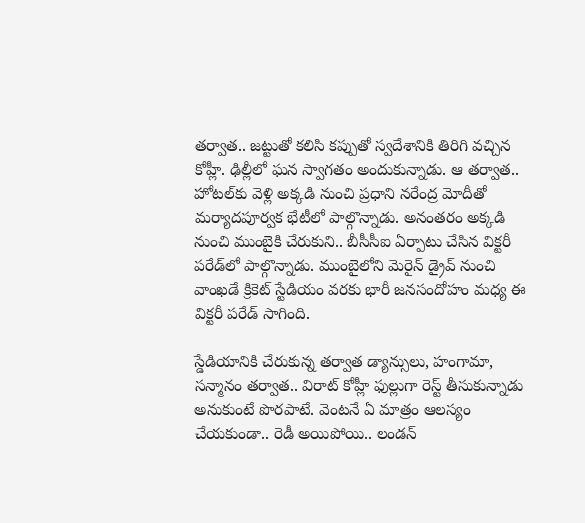తర్వాత.. జట్టుతో కలిసి కప్పుతో స్వదేశానికి తిరిగి వచ్చిన కోహ్లీ. ఢిల్లీలో ఘన స్వాగతం అందుకున్నాడు. ఆ తర్వాత.. హోటల్‌కు వెళ్లి అక్కడి నుంచి ప్రధాని నరేంద్ర మోదీతో మర్యాదపూర్వక భేటీలో పాల్గొన్నాడు. అనంతరం అక్కడి నుంచి ముంబైకి చేరుకుని.. బీసీసీఐ ఏర్పాటు చేసిన విక్టరీ పరేడ్‌లో పాల్గొన్నాడు. ముంబైలోని మెరైన్‌ డ్రైవ్‌ నుంచి వాంఖడే క్రికెట్‌ స్టేడియం వరకు భారీ జనసందోహం మధ్య ఈ విక్టరీ పరేడ్‌ సాగింది.

స్డేడియానికి చేరుకున్న తర్వాత డ్యాన్సులు, హంగామా, సన్మానం తర్వాత.. విరాట్‌ కోహ్లీ ఫుల్లుగా రెస్ట్‌ తీసుకున్నాడు అనుకుంటే పొరపాటే. వెంటనే ఏ మాత్రం ఆలస్యం చేయకుండా.. రెడీ అయిపోయి.. లండన్‌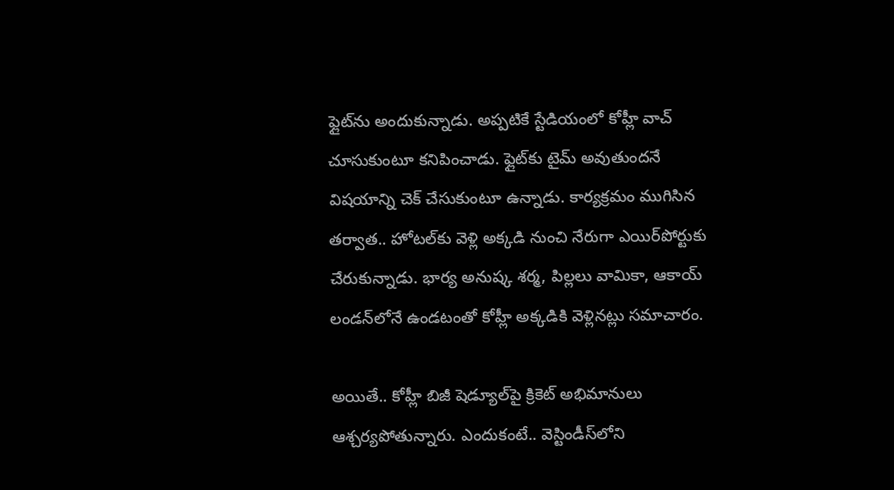ఫ్లైట్‌ను అందుకున్నాడు. అప్పటికే స్టేడియంలో కోహ్లీ వాచ్‌ చూసుకుంటూ కనిపించాడు. ఫ్లైట్‌కు టైమ్‌ అవుతుందనే విషయాన్ని చెక్‌ చేసుకుంటూ ఉన్నాడు. కార్యక్రమం ముగిసిన తర్వాత.. హోటల్‌కు వెళ్లి అక్కడి నుంచి నేరుగా ఎయిర్‌పోర్టుకు చేరుకున్నాడు. భార్య అనుష్క శర్మ, పిల్లలు వామికా, ఆకాయ్‌ లండన్‌లోనే ఉండటంతో కోహ్లీ అక్కడికి వెళ్లినట్లు సమాచారం.

అయితే.. కోహ్లీ బిజీ షెడ్యూల్‌పై క్రికెట్‌ అభిమానులు ఆశ్చర్యపోతున్నారు. ఎందుకంటే.. వెస్టిండీస్‌లోని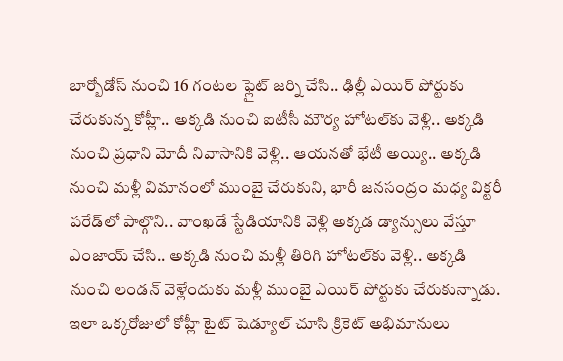బార్బోడోస్‌ నుంచి 16 గంటల ఫ్లైట్‌ జర్ని చేసి.. ఢిల్లీ ఎయిర్‌ పోర్టుకు చేరుకున్న కోహ్లీ.. అక్కడి నుంచి ఐటీసీ మౌర్య హోటల్‌కు వెళ్లి.. అక్కడి నుంచి ప్రధాని మోదీ నివాసానికి వెళ్లి.. ఆయనతో భేటీ అయ్యి.. అక్కడి నుంచి మళ్లీ విమానంలో ముంబై చేరుకుని, భారీ జనసంద్రం మధ్య విక్టరీ పరేడ్‌లో పాల్గొని.. వాంఖడే స్టేడియానికి వెళ్లి అక్కడ డ్యాన్సులు వేస్తూ ఎంజాయ్‌ చేసి.. అక్కడి నుంచి మళ్లీ తిరిగి హోటల్‌కు వెళ్లి.. అక్కడి నుంచి లండన్‌ వెళ్లేందుకు మళ్లీ ముంబై ఎయిర్‌ పోర్టుకు చేరుకున్నాడు. ఇలా ఒక్కరోజులో కోహ్లీ టైట్‌ షెడ్యూల్‌ చూసి క్రికెట్‌ అభిమానులు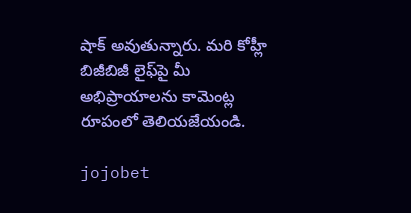షాక్‌ అవుతున్నారు. మరి కోహ్లీ బిజీబిజీ లైఫ్‌పై మీ అభిప్రాయాలను కామెంట్ల రూపంలో తెలియజేయండి.

jojobet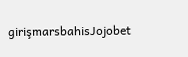girişmarsbahisJojobet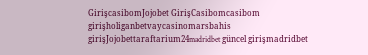GirişcasibomJojobet GirişCasibomcasibom girişholiganbetvaycasinomarsbahis girişJojobettaraftarium24madridbet güncel girişmadridbet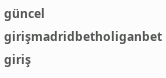güncel girişmadridbetholiganbet giriş